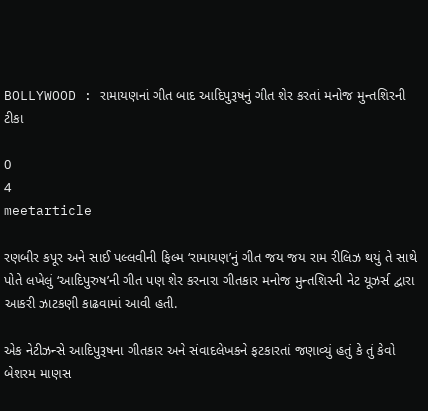BOLLYWOOD : રામાયણનાં ગીત બાદ આદિપુરૂષનું ગીત શેર કરતાં મનોજ મુન્તશિરની ટીકા

0
4
meetarticle

રણબીર કપૂર અને સાઈ પલ્લવીની ફિલ્મ ‘રામાયણ’નું ગીત જય જય રામ રીલિઝ થયું તે સાથે પોતે લખેલું ‘આદિપુરુષ’ની ગીત પણ શેર કરનારા ગીતકાર મનોજ મુન્તશિરની નેટ યૂઝર્સ દ્વારા આકરી ઝાટકણી કાઢવામાં આવી હતી.

એક નેટીઝન્સે આદિપુરૂષના ગીતકાર અને સંવાદલેખકને ફટકારતાં જણાવ્યું હતું કે તું કેવો બેશરમ માણસ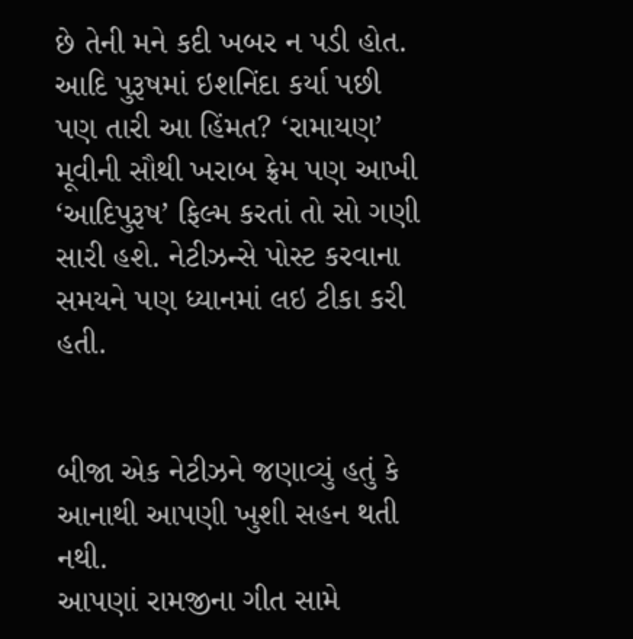છે તેની મને કદી ખબર ન પડી હોત. આદિ પુરૂષમાં ઇશનિંદા કર્યા પછી પણ તારી આ હિંમત? ‘રામાયણ’ મૂવીની સૌથી ખરાબ ફ્રેમ પણ આખી ‘આદિપુરૂષ’ ફિલ્મ કરતાં તો સો ગણી સારી હશે. નેટીઝન્સે પોસ્ટ કરવાના સમયને પણ ધ્યાનમાં લઇ ટીકા કરી હતી.


બીજા એક નેટીઝને જણાવ્યું હતું કે આનાથી આપણી ખુશી સહન થતી નથી.
આપણાં રામજીના ગીત સામે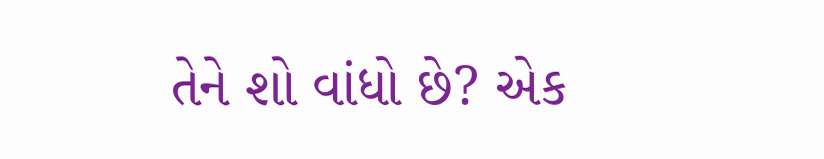તેને શો વાંધો છે? એક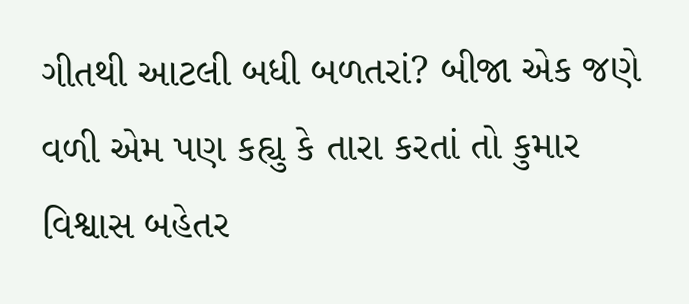ગીતથી આટલી બધી બળતરાં? બીજા એક જણે વળી એમ પણ કહ્યુ કે તારા કરતાં તો કુમાર વિશ્વાસ બહેતર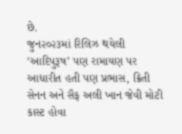છે.
જુન૨૦૨૩માં રિલિઝ થયેલી ‘આદિપુરૂષ’ પણ રામાયણ પર આધારીત હતી પણ પ્રભાસ, ક્રિતી સેનન અને સૈફ અલી ખાન જેવી મોટી કાસ્ટ હોવા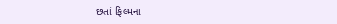છતાં ફિલ્મના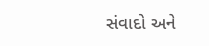સંવાદો અને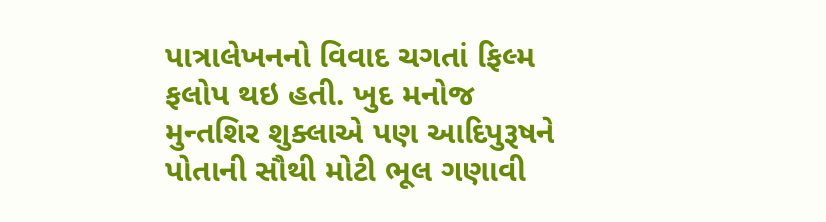પાત્રાલેખનનો વિવાદ ચગતાં ફિલ્મ ફલોપ થઇ હતી. ખુદ મનોજ મુન્તશિર શુક્લાએ પણ આદિપુરૂષને પોતાની સૌથી મોટી ભૂલ ગણાવી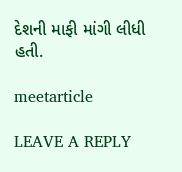દેશની માફી માંગી લીધી હતી.

meetarticle

LEAVE A REPLY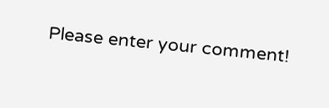Please enter your comment!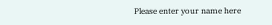Please enter your name here